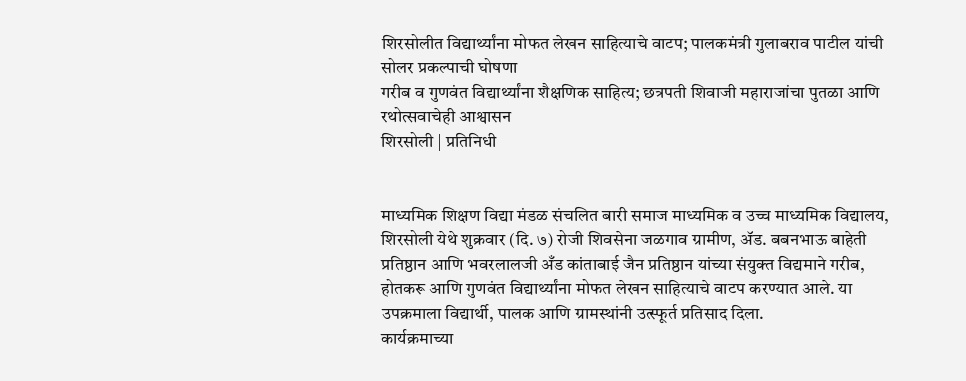शिरसोलीत विद्यार्थ्यांना मोफत लेखन साहित्याचे वाटप; पालकमंत्री गुलाबराव पाटील यांची सोलर प्रकल्पाची घोषणा
गरीब व गुणवंत विद्यार्थ्यांना शैक्षणिक साहित्य; छत्रपती शिवाजी महाराजांचा पुतळा आणि रथोत्सवाचेही आश्वासन
शिरसोली | प्रतिनिधी


माध्यमिक शिक्षण विद्या मंडळ संचलित बारी समाज माध्यमिक व उच्च माध्यमिक विद्यालय, शिरसोली येथे शुक्रवार (दि. ७) रोजी शिवसेना जळगाव ग्रामीण, ॲड. बबनभाऊ बाहेती प्रतिष्ठान आणि भवरलालजी अँड कांताबाई जैन प्रतिष्ठान यांच्या संयुक्त विद्यमाने गरीब, होतकरू आणि गुणवंत विद्यार्थ्यांना मोफत लेखन साहित्याचे वाटप करण्यात आले. या उपक्रमाला विद्यार्थी, पालक आणि ग्रामस्थांनी उत्स्फूर्त प्रतिसाद दिला.
कार्यक्रमाच्या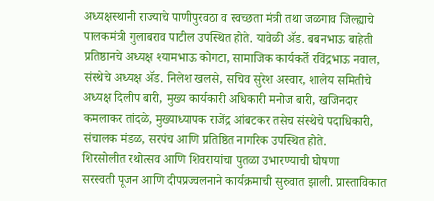अध्यक्षस्थानी राज्याचे पाणीपुरवठा व स्वच्छता मंत्री तथा जळगाव जिल्ह्याचे पालकमंत्री गुलाबराव पाटील उपस्थित होते. यावेळी ॲड. बबनभाऊ बाहेती प्रतिष्ठानचे अध्यक्ष श्यामभाऊ कोगटा, सामाजिक कार्यकर्ते रविंद्रभाऊ नवाल, संस्थेचे अध्यक्ष ॲड. निलेश खलसे, सचिव सुरेश अस्वार, शालेय समितीचे अध्यक्ष दिलीप बारी, मुख्य कार्यकारी अधिकारी मनोज बारी, खजिनदार कमलाकर तांदळे, मुख्याध्यापक राजेंद्र आंबटकर तसेच संस्थेचे पदाधिकारी, संचालक मंडळ, सरपंच आणि प्रतिष्ठित नागरिक उपस्थित होते.
शिरसोलीत रथोत्सव आणि शिवरायांचा पुतळा उभारण्याची घोषणा
सरस्वती पूजन आणि दीपप्रज्वलनाने कार्यक्रमाची सुरुवात झाली. प्रास्ताविकात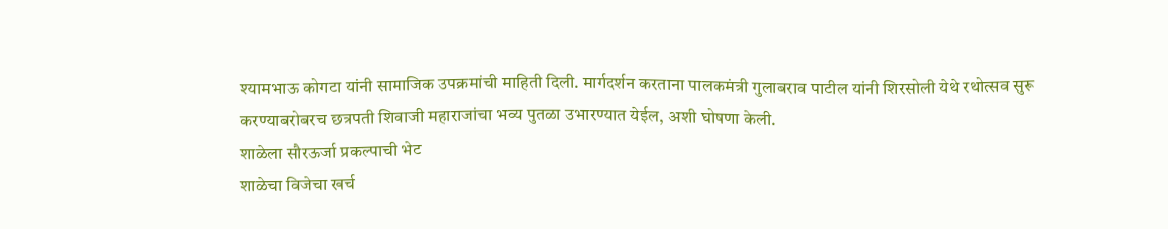श्यामभाऊ कोगटा यांनी सामाजिक उपक्रमांची माहिती दिली. मार्गदर्शन करताना पालकमंत्री गुलाबराव पाटील यांनी शिरसोली येथे रथोत्सव सुरू करण्याबरोबरच छत्रपती शिवाजी महाराजांचा भव्य पुतळा उभारण्यात येईल, अशी घोषणा केली.
शाळेला सौरऊर्जा प्रकल्पाची भेट
शाळेचा विजेचा खर्च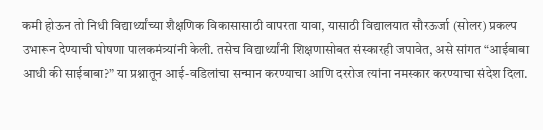कमी होऊन तो निधी विद्यार्थ्यांच्या शैक्षणिक विकासासाठी वापरता यावा, यासाठी विद्यालयात सौरऊर्जा (सोलर) प्रकल्प उभारून देण्याची घोषणा पालकमंत्र्यांनी केली. तसेच विद्यार्थ्यांनी शिक्षणासोबत संस्कारही जपावेत, असे सांगत “आईबाबा आधी की साईबाबा?” या प्रश्नातून आई-वडिलांचा सन्मान करण्याचा आणि दररोज त्यांना नमस्कार करण्याचा संदेश दिला.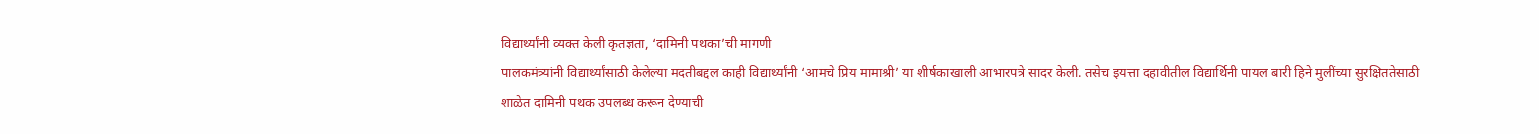विद्यार्थ्यांनी व्यक्त केली कृतज्ञता, ‘दामिनी पथका’ची मागणी
पालकमंत्र्यांनी विद्यार्थ्यांसाठी केलेल्या मदतीबद्दल काही विद्यार्थ्यांनी ‘आमचे प्रिय मामाश्री’ या शीर्षकाखाली आभारपत्रे सादर केली. तसेच इयत्ता दहावीतील विद्यार्थिनी पायल बारी हिने मुलींच्या सुरक्षिततेसाठी शाळेत दामिनी पथक उपलब्ध करून देण्याची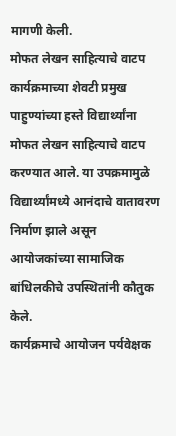मागणी केली.
मोफत लेखन साहित्याचे वाटप
कार्यक्रमाच्या शेवटी प्रमुख पाहुण्यांच्या हस्ते विद्यार्थ्यांना मोफत लेखन साहित्याचे वाटप करण्यात आले. या उपक्रमामुळे विद्यार्थ्यांमध्ये आनंदाचे वातावरण निर्माण झाले असून आयोजकांच्या सामाजिक बांधिलकीचे उपस्थितांनी कौतुक केले.
कार्यक्रमाचे आयोजन पर्यवेक्षक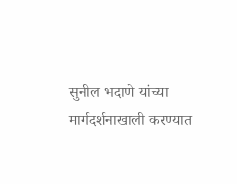सुनील भदाणे यांच्या मार्गदर्शनाखाली करण्यात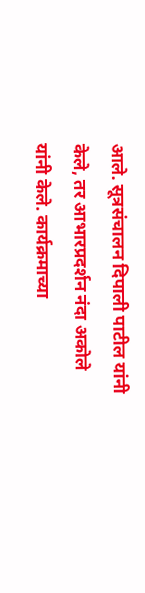आले. सूत्रसंचालन दिपाली पाटील यांनी केले, तर आभारप्रदर्शन नंदा अकोले यांनी केले. कार्यक्रमाच्या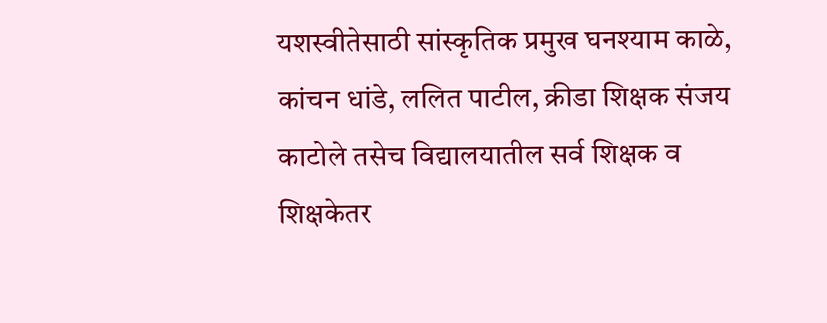यशस्वीतेसाठी सांस्कृतिक प्रमुख घनश्याम काळे, कांचन धांडे, ललित पाटील, क्रीडा शिक्षक संजय काटोले तसेच विद्यालयातील सर्व शिक्षक व शिक्षकेतर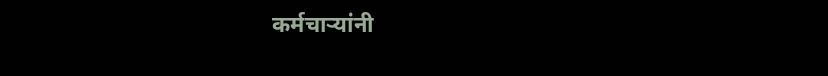कर्मचाऱ्यांनी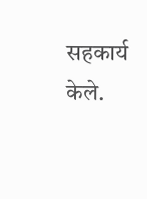सहकार्य केले.